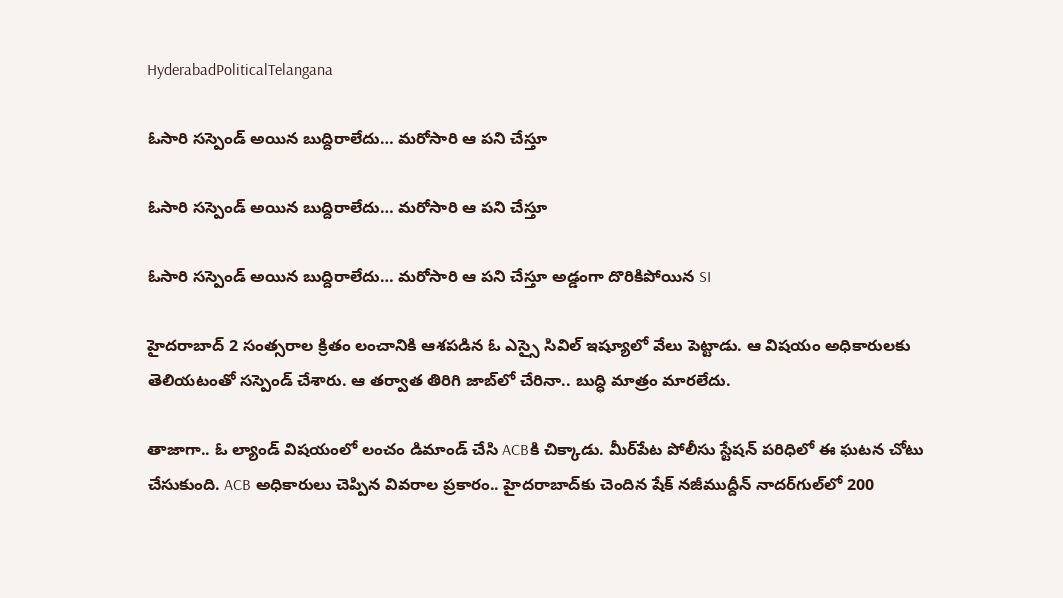HyderabadPoliticalTelangana

ఓసారి సస్పెండ్ అయిన బుద్దిరాలేదు… మరోసారి ఆ పని చేస్తూ

ఓసారి సస్పెండ్ అయిన బుద్దిరాలేదు… మరోసారి ఆ పని చేస్తూ

ఓసారి సస్పెండ్ అయిన బుద్దిరాలేదు… మరోసారి ఆ పని చేస్తూ అడ్డంగా దొరికిపోయిన SI

హైదరాబాద్‌ 2 సంత్సరాల క్రితం లంచానికి ఆశపడిన ఓ ఎస్సై సివిల్ ఇష్యూలో వేలు పెట్టాడు. ఆ విషయం అధికారులకు తెలియటంతో సస్పెండ్ చేశారు. ఆ తర్వాత తిరిగి జాబ్‌లో చేరినా.. బుద్ధి మాత్రం మారలేదు.

తాజాగా.. ఓ ల్యాండ్ విషయంలో లంచం డిమాండ్ చేసి ACBకి చిక్కాడు. మీర్‌పేట పోలీసు స్టేషన్ పరిధిలో ఈ ఘటన చోటు చేసుకుంది. ACB అధికారులు చెప్పిన వివరాల ప్రకారం.. హైదరాబాద్‌కు చెందిన షేక్‌ నజీముద్దీన్‌ నాదర్‌గుల్‌లో 200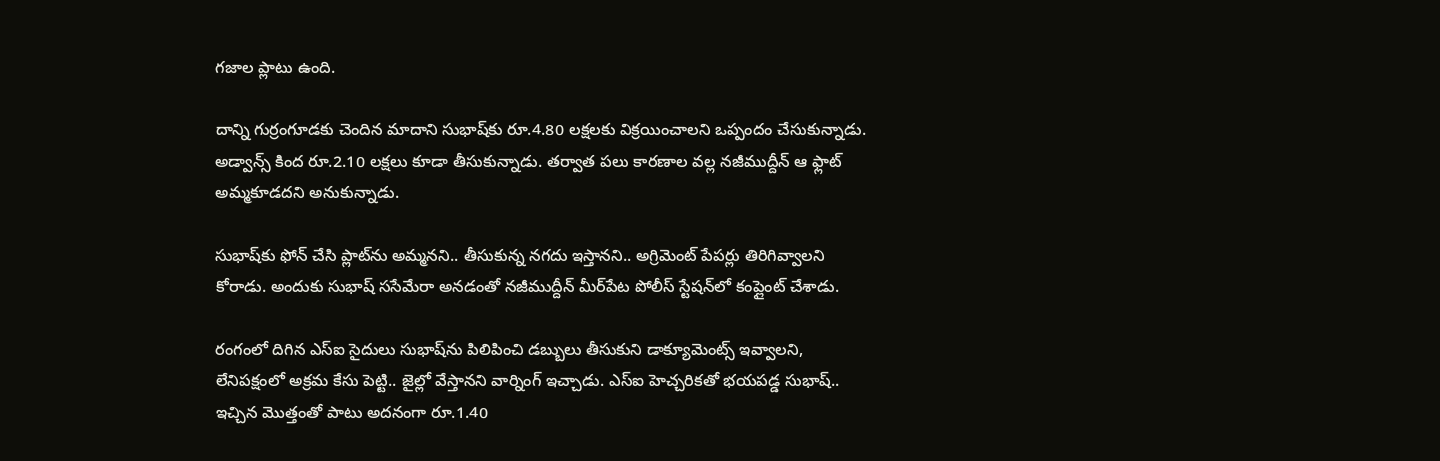గజాల ప్లాటు ఉంది.

దాన్ని గుర్రంగూడకు చెందిన మాదాని సుభాష్‌కు రూ.4.80 లక్షలకు విక్రయించాలని ఒప్పందం చేసుకున్నాడు. అడ్వాన్స్ కింద రూ.2.10 లక్షలు కూడా తీసుకున్నాడు. తర్వాత పలు కారణాల వల్ల నజీముద్దీన్ ఆ ఫ్లాట్ అమ్మకూడదని అనుకున్నాడు.

సుభాష్‌కు ఫోన్‌ చేసి ప్లాట్‌ను అమ్మనని.. తీసుకున్న నగదు ఇస్తానని.. అగ్రిమెంట్ పేపర్లు తిరిగివ్వాలని కోరాడు. అందుకు సుభాష్ ససేమేరా అనడంతో నజీముద్దీన్‌ మీర్‌పేట పోలీస్ స్టేషన్‌లో కంప్లైంట్ చేశాడు.

రంగంలో దిగిన ఎస్‌ఐ సైదులు సుభాష్‌ను పిలిపించి డబ్బులు తీసుకుని డాక్యూమెంట్స్ ఇవ్వాలని, లేనిపక్షంలో అక్రమ కేసు పెట్టి.. జైల్లో వేస్తానని వార్నింగ్ ఇచ్చాడు. ఎస్ఐ హెచ్చరికతో భయపడ్డ సుభాష్‌.. ఇచ్చిన మొత్తంతో పాటు అదనంగా రూ.1.40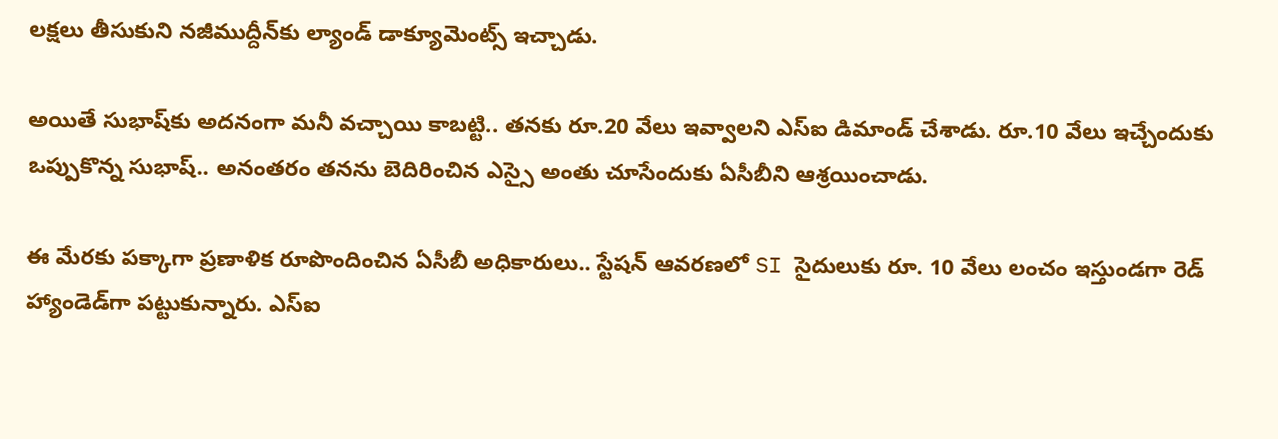లక్షలు తీసుకుని నజీముద్దీన్‌కు ల్యాండ్ డాక్యూమెంట్స్ ఇచ్చాడు.

అయితే సుభాష్‌కు అదనంగా మనీ వచ్చాయి కాబట్టి.. తనకు రూ.20 వేలు ఇవ్వాలని ఎస్ఐ డిమాండ్‌ చేశాడు. రూ.10 వేలు ఇచ్చేందుకు ఒప్పుకొన్న సుభాష్‌.. అనంతరం తనను బెదిరించిన ఎస్సై అంతు చూసేందుకు ఏసీబీని ఆశ్రయించాడు.

ఈ మేరకు పక్కాగా ప్రణాళిక రూపొందించిన ఏసీబీ అధికారులు.. స్టేషన్ ఆవరణలో SI సైదులుకు రూ. 10 వేలు లంచం ఇస్తుండగా రెడ్ హ్యాండెడ్‌గా పట్టుకున్నారు. ఎస్ఐ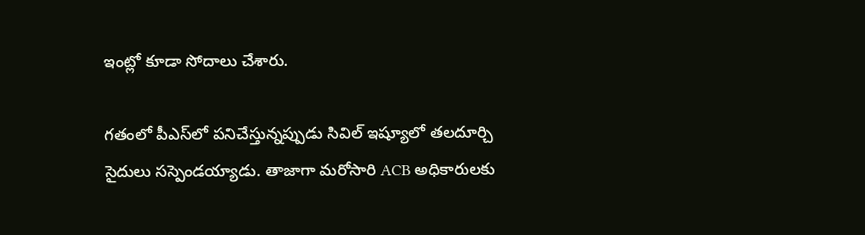ఇంట్లో కూడా సోదాలు చేశారు.

గతంలో పీఎస్‌లో పనిచేస్తున్నప్పుడు సివిల్‌ ఇష్యూలో తలదూర్చి సైదులు సస్పెండయ్యాడు. తాజాగా మరోసారి ACB అధికారులకు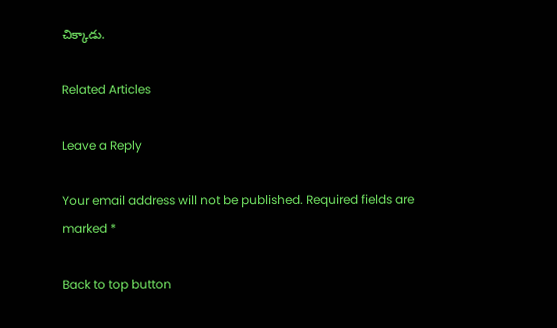చిక్కాడు.

Related Articles

Leave a Reply

Your email address will not be published. Required fields are marked *

Back to top button